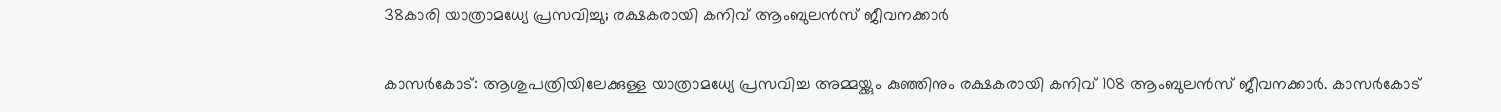38കാരി യാത്രാമധ്യേ പ്രസവിച്ചു; രക്ഷകരായി കനിവ് ആംബുലൻസ് ജീവനക്കാർ

കാസർകോട്: ആശുപത്രിയിലേക്കുള്ള യാത്രാമധ്യേ പ്രസവിച്ച അമ്മയ്ക്കും കുഞ്ഞിനും രക്ഷകരായി കനിവ് 108 ആംബുലൻസ് ജീവനക്കാർ. കാസർകോട്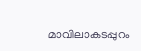മാവിലാകടപ്പുറം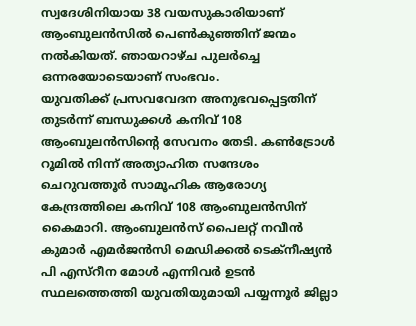സ്വദേശിനിയായ 38 വയസുകാരിയാണ് ആംബുലൻസിൽ പെൺകുഞ്ഞിന് ജന്മം നൽകിയത്. ഞായറാഴ്ച പുലർച്ചെ ഒന്നരയോടെയാണ് സംഭവം.
യുവതിക്ക് പ്രസവവേദന അനുഭവപ്പെട്ടതിന് തുടർന്ന് ബന്ധുക്കൾ കനിവ് 108 ആംബുലൻസിന്റെ സേവനം തേടി. കൺട്രോൾ റൂമിൽ നിന്ന് അത്യാഹിത സന്ദേശം ചെറുവത്തൂർ സാമൂഹിക ആരോഗ്യ കേന്ദ്രത്തിലെ കനിവ് 108 ആംബുലൻസിന് കൈമാറി. ആംബുലൻസ് പൈലറ്റ് നവീൻ കുമാർ എമർജൻസി മെഡിക്കൽ ടെക്നീഷ്യൻ പി എസ്റീന മോൾ എന്നിവർ ഉടൻ സ്ഥലത്തെത്തി യുവതിയുമായി പയ്യന്നൂർ ജില്ലാ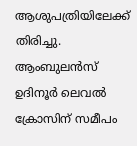ആശുപത്രിയിലേക്ക് തിരിച്ചു.
ആംബുലൻസ് ഉദിനൂർ ലെവൽ ക്രോസിന് സമീപം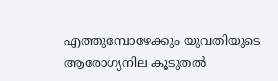എത്തുമ്പോഴേക്കും യുവതിയുടെ ആരോഗ്യനില കൂടുതൽ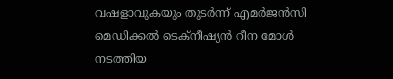വഷളാവുകയും തുടർന്ന് എമർജൻസി മെഡിക്കൽ ടെക്നീഷ്യൻ റീന മോൾ നടത്തിയ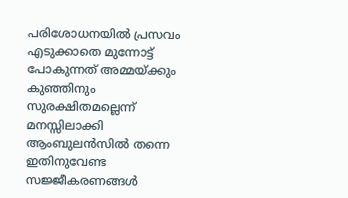പരിശോധനയിൽ പ്രസവം എടുക്കാതെ മുന്നോട്ട് പോകുന്നത് അമ്മയ്ക്കും കുഞ്ഞിനും സുരക്ഷിതമല്ലെന്ന് മനസ്സിലാക്കി ആംബുലൻസിൽ തന്നെ ഇതിനുവേണ്ട സജ്ജീകരണങ്ങൾ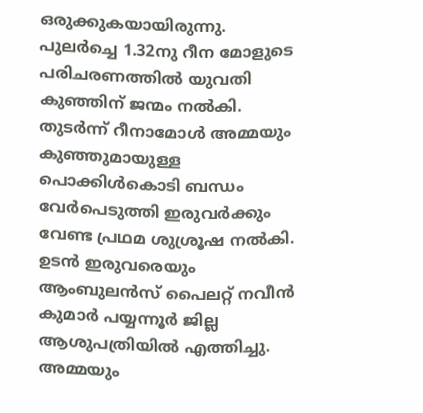ഒരുക്കുകയായിരുന്നു.
പുലർച്ചെ 1.32നു റീന മോളുടെ പരിചരണത്തിൽ യുവതി കുഞ്ഞിന് ജന്മം നൽകി. തുടർന്ന് റീനാമോൾ അമ്മയും കുഞ്ഞുമായുള്ള പൊക്കിൾകൊടി ബന്ധം വേർപെടുത്തി ഇരുവർക്കും വേണ്ട പ്രഥമ ശുശ്രൂഷ നൽകി. ഉടൻ ഇരുവരെയും ആംബുലൻസ് പൈലറ്റ് നവീൻ കുമാർ പയ്യന്നൂർ ജില്ല ആശുപത്രിയിൽ എത്തിച്ചു. അമ്മയും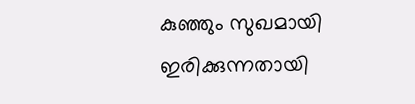കുഞ്ഞും സുഖമായി ഇരിക്കുന്നതായി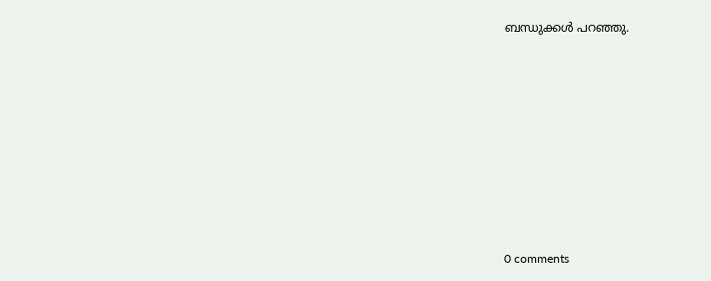ബന്ധുക്കൾ പറഞ്ഞു.










0 comments